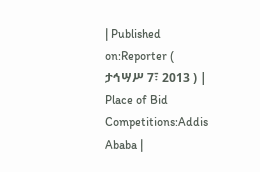| Published on:Reporter ( ታኅሣሥ 7፣ 2013 ) | Place of Bid Competitions:Addis Ababa |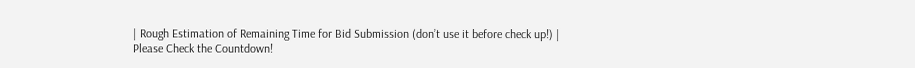| Rough Estimation of Remaining Time for Bid Submission (don’t use it before check up!) |
Please Check the Countdown!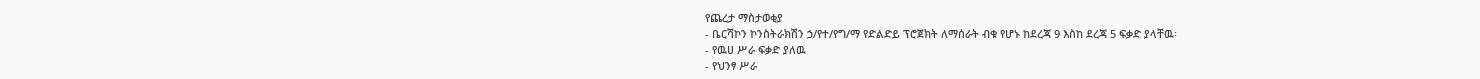የጨረታ ማስታወቂያ
- ቤርሻኮን ኮንስትራክሽን ኃ/የተ/የግ/ማ የድልድይ ፕሮጀክት ለማሰራት ብቁ የሆኑ ከደረጃ 9 እስከ ደረጃ 5 ፍቃድ ያላቸዉ፡
- የዉሀ ሥራ ፍቃድ ያለዉ
- የህንፃ ሥራ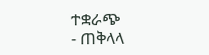ተቋራጭ
- ጠቅላላ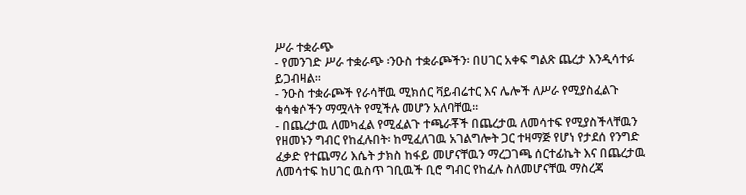ሥራ ተቋራጭ
- የመንገድ ሥራ ተቋራጭ ፡ንዑስ ተቋራጮችን፡ በሀገር አቀፍ ግልጽ ጨረታ እንዲሳተፉ ይጋብዛል።
- ንዑስ ተቋራጮች የራሳቸዉ ሚክሰር ቫይብሬተር እና ሌሎች ለሥራ የሚያስፈልጉ ቁሳቁሶችን ማሟላት የሚችሉ መሆን አለባቸዉ፡፡
- በጨረታዉ ለመካፈል የሚፈልጉ ተጫራቾች በጨረታዉ ለመሳተፍ የሚያስችላቸዉን የዘመኑን ግብር የከፈሉበት፡ ከሚፈለገዉ አገልግሎት ጋር ተዛማጅ የሆነ የታደሰ የንግድ ፈቃድ የተጨማሪ እሴት ታክስ ከፋይ መሆናቸዉን ማረጋገጫ ሰርተፊኬት እና በጨረታዉ ለመሳተፍ ከሀገር ዉስጥ ገቢዉች ቢሮ ግብር የከፈሉ ስለመሆናቸዉ ማስረጃ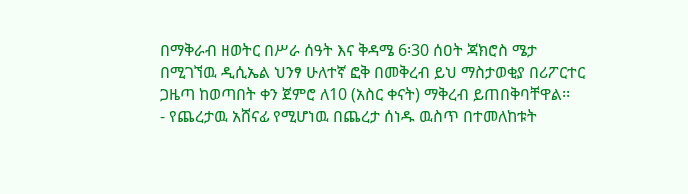በማቅራብ ዘወትር በሥራ ሰዓት እና ቅዳሜ 6፡30 ሰዐት ጃክሮስ ሜታ በሚገኘዉ ዲሲኤል ህንፃ ሁለተኛ ፎቅ በመቅረብ ይህ ማስታወቂያ በሪፖርተር ጋዜጣ ከወጣበት ቀን ጀምሮ ለ10 (አስር ቀናት) ማቅረብ ይጠበቅባቸዋል፡፡
- የጨረታዉ አሸናፊ የሚሆነዉ በጨረታ ሰነዱ ዉስጥ በተመለከቱት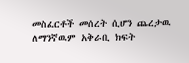መስፈርቶች መሰረት ሲሆን ጨረታዉ ለማንኛዉም አቅራቢ ክፍት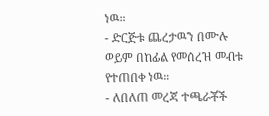ነዉ።
- ድርጅቱ ጨረታዉን በሙሉ ወይም በከፊል የመሰረዝ መብቱ የተጠበቀ ነዉ።
- ለበለጠ መረጃ ተጫራቾች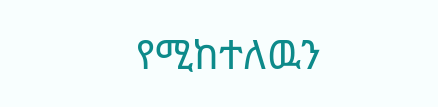የሚከተለዉን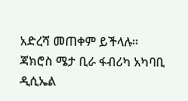አድረሻ መጠቀም ይችላሉ፡፡
ጃክሮስ ሜታ ቢራ ፋብሪካ አካባቢ ዲሲኤል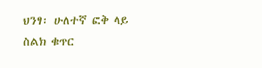ህንፃ፡ ሁለተኛ ፎቅ ላይ
ስልክ ቁጥር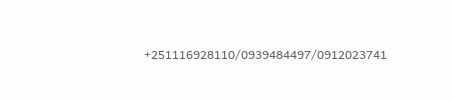+251116928110/0939484497/0912023741